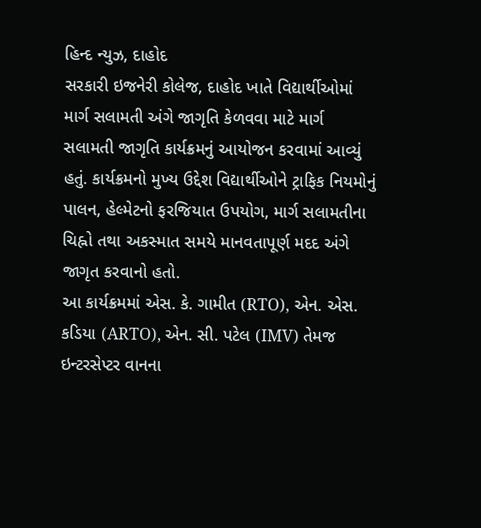હિન્દ ન્યુઝ, દાહોદ
સરકારી ઇજનેરી કોલેજ, દાહોદ ખાતે વિદ્યાર્થીઓમાં માર્ગ સલામતી અંગે જાગૃતિ કેળવવા માટે માર્ગ સલામતી જાગૃતિ કાર્યક્રમનું આયોજન કરવામાં આવ્યું હતું. કાર્યક્રમનો મુખ્ય ઉદ્દેશ વિદ્યાર્થીઓને ટ્રાફિક નિયમોનું પાલન, હેલ્મેટનો ફરજિયાત ઉપયોગ, માર્ગ સલામતીના ચિહ્નો તથા અકસ્માત સમયે માનવતાપૂર્ણ મદદ અંગે જાગૃત કરવાનો હતો.
આ કાર્યક્રમમાં એસ. કે. ગામીત (RTO), એન. એસ. કડિયા (ARTO), એન. સી. પટેલ (IMV) તેમજ ઇન્ટરસેપ્ટર વાનના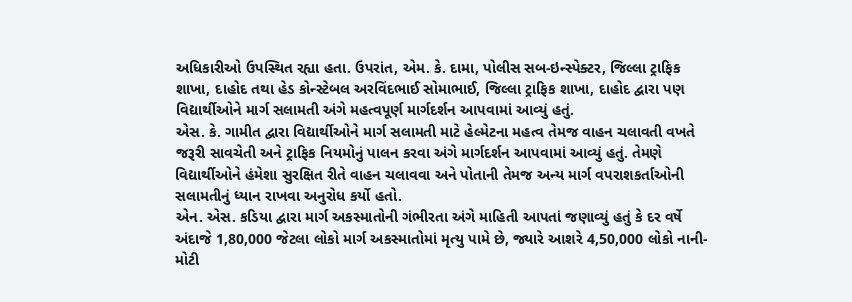અધિકારીઓ ઉપસ્થિત રહ્યા હતા. ઉપરાંત, એમ. કે. દામા, પોલીસ સબ-ઇન્સ્પેક્ટર, જિલ્લા ટ્રાફિક શાખા, દાહોદ તથા હેડ કોન્સ્ટેબલ અરવિંદભાઈ સોમાભાઈ, જિલ્લા ટ્રાફિક શાખા, દાહોદ દ્વારા પણ વિદ્યાર્થીઓને માર્ગ સલામતી અંગે મહત્વપૂર્ણ માર્ગદર્શન આપવામાં આવ્યું હતું.
એસ. કે. ગામીત દ્વારા વિદ્યાર્થીઓને માર્ગ સલામતી માટે હેલ્મેટના મહત્વ તેમજ વાહન ચલાવતી વખતે જરૂરી સાવચેતી અને ટ્રાફિક નિયમોનું પાલન કરવા અંગે માર્ગદર્શન આપવામાં આવ્યું હતું. તેમણે વિદ્યાર્થીઓને હંમેશા સુરક્ષિત રીતે વાહન ચલાવવા અને પોતાની તેમજ અન્ય માર્ગ વપરાશકર્તાઓની સલામતીનું ધ્યાન રાખવા અનુરોધ કર્યો હતો.
એન. એસ. કડિયા દ્વારા માર્ગ અકસ્માતોની ગંભીરતા અંગે માહિતી આપતાં જણાવ્યું હતું કે દર વર્ષે અંદાજે 1,80,000 જેટલા લોકો માર્ગ અકસ્માતોમાં મૃત્યુ પામે છે, જ્યારે આશરે 4,50,000 લોકો નાની-મોટી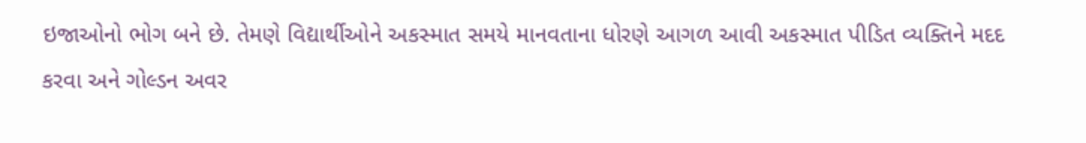ઇજાઓનો ભોગ બને છે. તેમણે વિદ્યાર્થીઓને અકસ્માત સમયે માનવતાના ધોરણે આગળ આવી અકસ્માત પીડિત વ્યક્તિને મદદ કરવા અને ગોલ્ડન અવર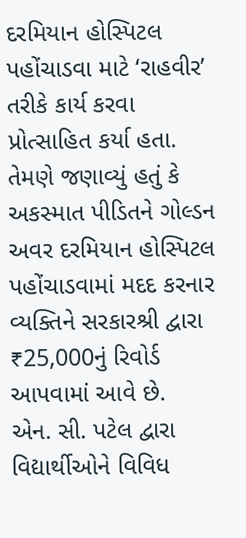દરમિયાન હોસ્પિટલ પહોંચાડવા માટે ‘રાહવીર’ તરીકે કાર્ય કરવા પ્રોત્સાહિત કર્યા હતા. તેમણે જણાવ્યું હતું કે અકસ્માત પીડિતને ગોલ્ડન અવર દરમિયાન હોસ્પિટલ પહોંચાડવામાં મદદ કરનાર વ્યક્તિને સરકારશ્રી દ્વારા ₹25,000નું રિવોર્ડ આપવામાં આવે છે.
એન. સી. પટેલ દ્વારા વિદ્યાર્થીઓને વિવિધ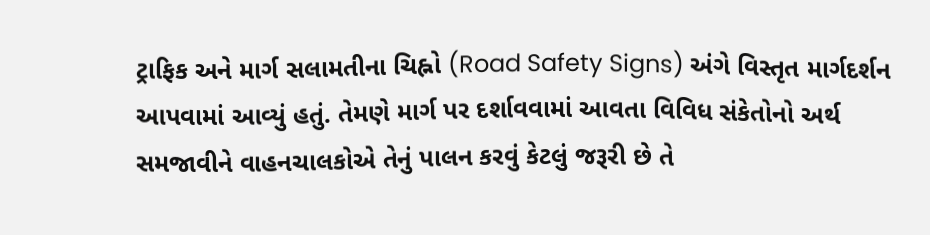ટ્રાફિક અને માર્ગ સલામતીના ચિહ્નો (Road Safety Signs) અંગે વિસ્તૃત માર્ગદર્શન આપવામાં આવ્યું હતું. તેમણે માર્ગ પર દર્શાવવામાં આવતા વિવિધ સંકેતોનો અર્થ સમજાવીને વાહનચાલકોએ તેનું પાલન કરવું કેટલું જરૂરી છે તે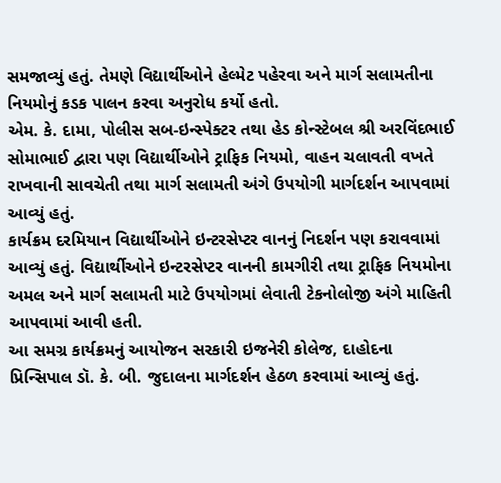સમજાવ્યું હતું. તેમણે વિદ્યાર્થીઓને હેલ્મેટ પહેરવા અને માર્ગ સલામતીના નિયમોનું કડક પાલન કરવા અનુરોધ કર્યો હતો.
એમ. કે. દામા, પોલીસ સબ-ઇન્સ્પેક્ટર તથા હેડ કોન્સ્ટેબલ શ્રી અરવિંદભાઈ સોમાભાઈ દ્વારા પણ વિદ્યાર્થીઓને ટ્રાફિક નિયમો, વાહન ચલાવતી વખતે રાખવાની સાવચેતી તથા માર્ગ સલામતી અંગે ઉપયોગી માર્ગદર્શન આપવામાં આવ્યું હતું.
કાર્યક્રમ દરમિયાન વિદ્યાર્થીઓને ઇન્ટરસેપ્ટર વાનનું નિદર્શન પણ કરાવવામાં આવ્યું હતું. વિદ્યાર્થીઓને ઇન્ટરસેપ્ટર વાનની કામગીરી તથા ટ્રાફિક નિયમોના અમલ અને માર્ગ સલામતી માટે ઉપયોગમાં લેવાતી ટેકનોલોજી અંગે માહિતી આપવામાં આવી હતી.
આ સમગ્ર કાર્યક્રમનું આયોજન સરકારી ઇજનેરી કોલેજ, દાહોદના પ્રિન્સિપાલ ડૉ. કે. બી. જુદાલના માર્ગદર્શન હેઠળ કરવામાં આવ્યું હતું.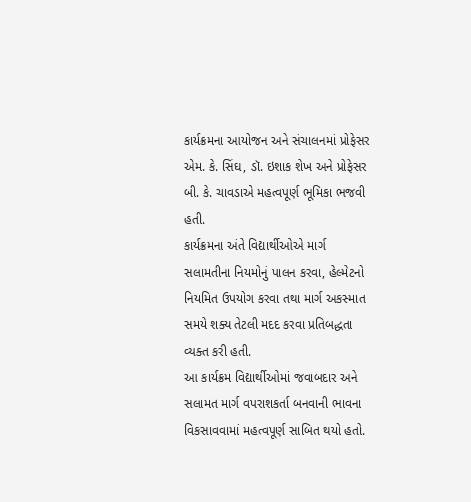કાર્યક્રમના આયોજન અને સંચાલનમાં પ્રોફેસર એમ. કે. સિંઘ, ડૉ. ઇશાક શેખ અને પ્રોફેસર બી. કે. ચાવડાએ મહત્વપૂર્ણ ભૂમિકા ભજવી હતી.
કાર્યક્રમના અંતે વિદ્યાર્થીઓએ માર્ગ સલામતીના નિયમોનું પાલન કરવા, હેલ્મેટનો નિયમિત ઉપયોગ કરવા તથા માર્ગ અકસ્માત સમયે શક્ય તેટલી મદદ કરવા પ્રતિબદ્ધતા વ્યક્ત કરી હતી.
આ કાર્યક્રમ વિદ્યાર્થીઓમાં જવાબદાર અને સલામત માર્ગ વપરાશકર્તા બનવાની ભાવના વિકસાવવામાં મહત્વપૂર્ણ સાબિત થયો હતો.